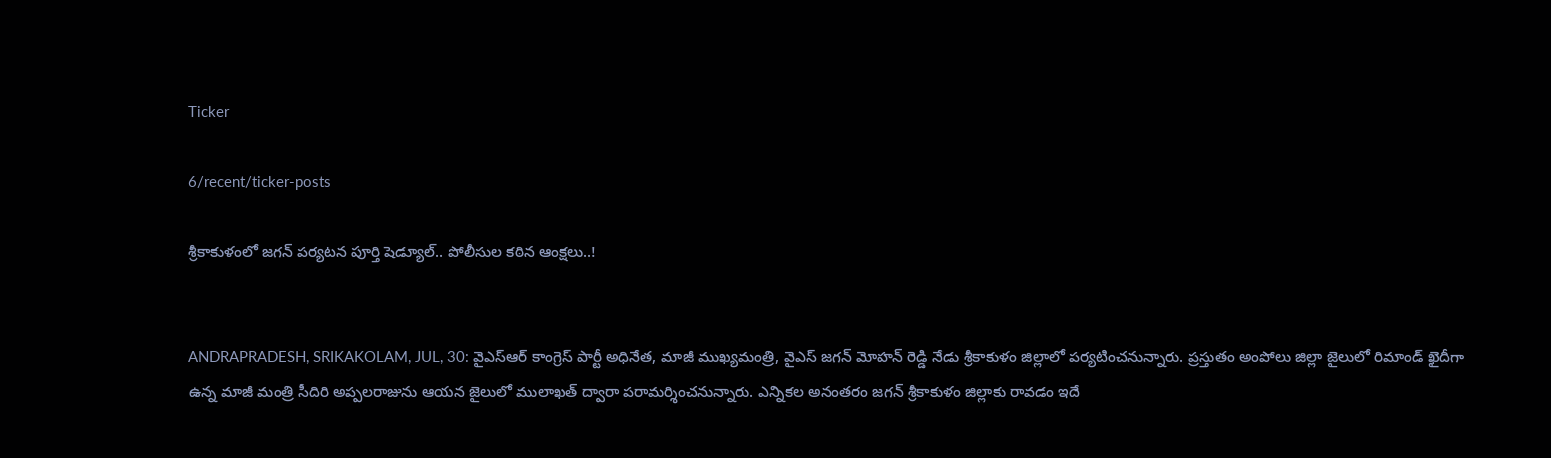Ticker

6/recent/ticker-posts

శ్రీకాకుళంలో జగన్ పర్యటన పూర్తి షెడ్యూల్.. పోలీసుల కఠిన ఆంక్షలు..!


ANDRAPRADESH, SRIKAKOLAM, JUL, 30: వైఎస్‌ఆర్‌ కాంగ్రెస్‌ పార్టీ అధినేత, మాజీ ముఖ్యమంత్రి, వైఎస్ జగన్ మోహన్ రెడ్డి నేడు శ్రీకాకుళం జిల్లాలో పర్యటించనున్నారు. ప్రస్తుతం అంపోలు జిల్లా జైలులో రిమాండ్ ఖైదీగా ఉన్న మాజీ మంత్రి సీదిరి అప్పలరాజును ఆయన జైలులో ములాఖత్ ద్వారా పరామర్శించనున్నారు. ఎన్నికల అనంతరం జగన్ శ్రీకాకుళం జిల్లాకు రావడం ఇదే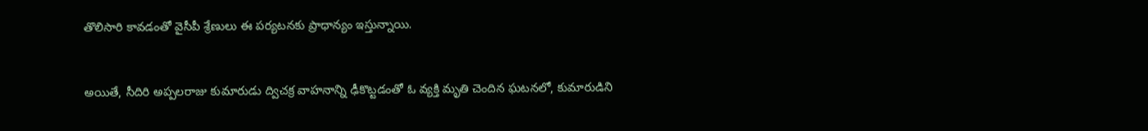తొలిసారి కావడంతో వైసీపీ శ్రేణులు ఈ పర్యటనకు ప్రాధాన్యం ఇస్తున్నాయి.


అయితే, సీదిరి అప్పలరాజు కుమారుడు ద్విచక్ర వాహనాన్ని ఢీకొట్టడంతో ఓ వ్యక్తి మృతి చెందిన ఘటనలో, కుమారుడిని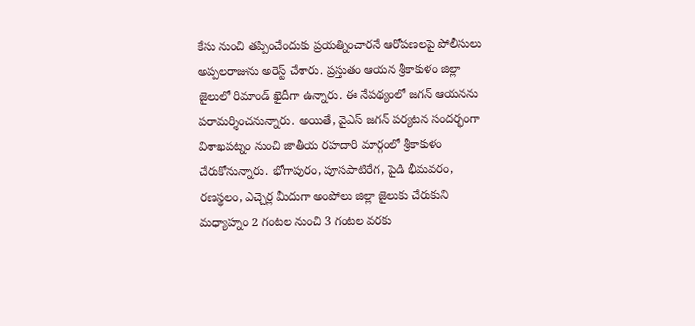కేసు నుంచి తప్పించేందుకు ప్రయత్నించారనే ఆరోపణలపై పోలీసులు అప్పలరాజును అరెస్ట్ చేశారు. ప్రస్తుతం ఆయన శ్రీకాకుళం జిల్లా జైలులో రిమాండ్ ఖైదీగా ఉన్నారు. ఈ నేపథ్యంలో జగన్ ఆయనను పరామర్శించనున్నారు. అయితే, వైఎస్‌ జగన్ పర్యటన సందర్భంగా విశాఖపట్నం నుంచి జాతీయ రహదారి మార్గంలో శ్రీకాకుళం చేరుకోనున్నారు. భోగాపురం, పూసపాటిరేగ, పైడి భీమవరం, రణస్థలం, ఎచ్చెర్ల మీదుగా అంపోలు జిల్లా జైలుకు చేరుకుని మధ్యాహ్నం 2 గంటల నుంచి 3 గంటల వరకు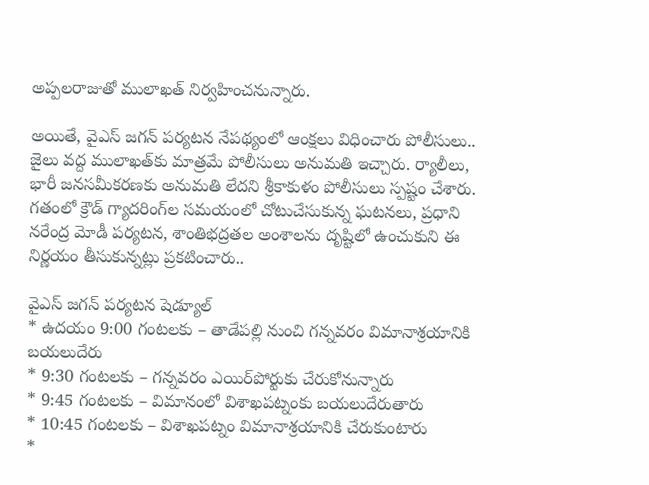అప్పలరాజుతో ములాఖత్ నిర్వహించనున్నారు.

అయితే, వైఎస్‌ జగన్‌ పర్యటన నేపథ్యంలో ఆంక్షలు విధించారు పోలీసులు.. జైలు వద్ద ములాఖత్‌కు మాత్రమే పోలీసులు అనుమతి ఇచ్చారు. ర్యాలీలు, భారీ జనసమీకరణకు అనుమతి లేదని శ్రీకాకుళం పోలీసులు స్పష్టం చేశారు. గతంలో క్రౌడ్ గ్యాదరింగ్‌ల సమయంలో చోటుచేసుకున్న ఘటనలు, ప్రధాని నరేంద్ర మోడీ పర్యటన, శాంతిభద్రతల అంశాలను దృష్టిలో ఉంచుకుని ఈ నిర్ణయం తీసుకున్నట్లు ప్రకటించారు..

వైఎస్‌ జగన్ పర్యటన షెడ్యూల్
* ఉదయం 9:00 గంటలకు – తాడేపల్లి నుంచి గన్నవరం విమానాశ్రయానికి బయలుదేరు
* 9:30 గంటలకు – గన్నవరం ఎయిర్‌పోర్టుకు చేరుకోనున్నారు
* 9:45 గంటలకు – విమానంలో విశాఖపట్నంకు బయలుదేరుతారు
* 10:45 గంటలకు – విశాఖపట్నం విమానాశ్రయానికి చేరుకుంటారు
*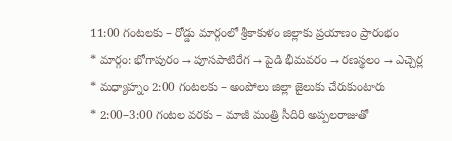11:00 గంటలకు – రోడ్డు మార్గంలో శ్రీకాకుళం జిల్లాకు ప్రయాణం ప్రారంభం
* మార్గం: భోగాపురం → పూసపాటిరేగ → పైడి భీమవరం → రణస్థలం → ఎచ్చెర్ల
* మధ్యాహ్నం 2:00 గంటలకు – అంపోలు జిల్లా జైలుకు చేరుకుంటారు
* 2:00–3:00 గంటల వరకు – మాజీ మంత్రి సీదిరి అప్పలరాజుతో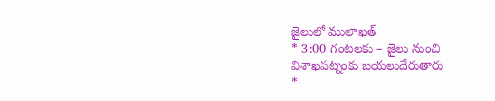జైలులో ములాఖత్
* 3:00 గంటలకు – జైలు నుంచి విశాఖపట్నంకు బయలుదేరుతారు
*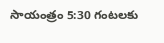సాయంత్రం 5:30 గంటలకు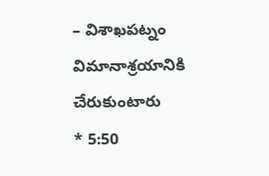– విశాఖపట్నం విమానాశ్రయానికి చేరుకుంటారు
* 5:50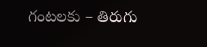గంటలకు – తిరుగు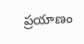ప్రయాణం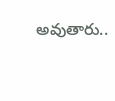అవుతారు..